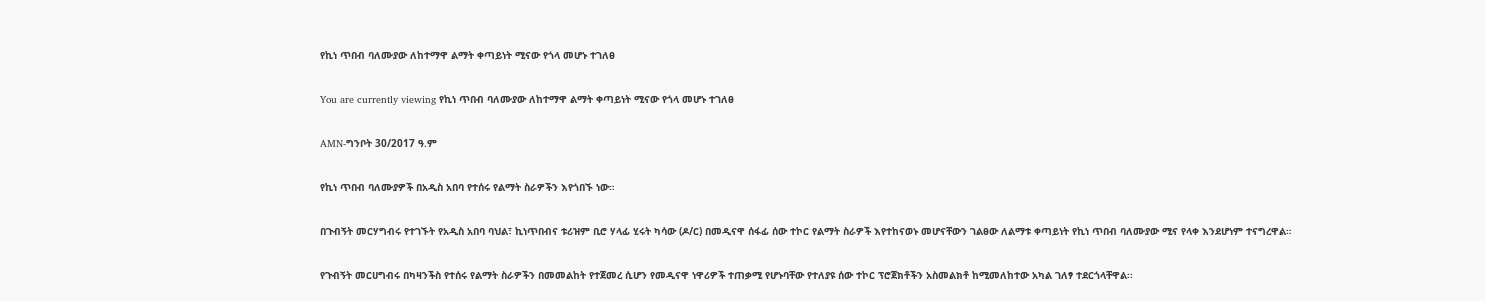የኪነ ጥበብ ባለሙያው ለከተማዋ ልማት ቀጣይነት ሚናው የጎላ መሆኑ ተገለፀ

You are currently viewing የኪነ ጥበብ ባለሙያው ለከተማዋ ልማት ቀጣይነት ሚናው የጎላ መሆኑ ተገለፀ

AMN-ግንቦት 30/2017 ዓ.ም

የኪነ ጥበብ ባለሙያዎች በአዲስ አበባ የተሰሩ የልማት ስራዎችን እየጎበኙ ነው።

በጉብኝት መርሃግብሩ የተገኙት የአዲስ አበባ ባህል፣ ኪነጥበብና ቱሪዝም ቢሮ ሃላፊ ሂሩት ካሳው (ዶ/ር) በመዲናዋ ሰፋፊ ሰው ተኮር የልማት ስራዎች እየተከናወኑ መሆናቸውን ገልፀው ለልማቱ ቀጣይነት የኪነ ጥበብ ባለሙያው ሚና የላቀ እንደሆነም ተናግረዋል።

የጉብኝት መርሀግብሩ በካዛንችስ የተሰሩ የልማት ስራዎችን በመመልከት የተጀመረ ሲሆን የመዲናዋ ነዋሪዎች ተጠቃሚ የሆኑባቸው የተለያዩ ሰው ተኮር ፕሮጀክቶችን አስመልክቶ ከሚመለከተው አካል ገለፃ ተደርጎላቸዋል፡፡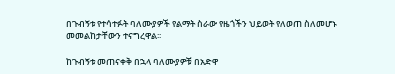በጉብኝቱ የተሳተፉት ባለሙያዎች የልማት ስራው የዜጎችን ህይወት የለወጠ ስለመሆኑ መመልከታቸውን ተናግረዋል፡፡

ከጉብኝቱ መጠናቀቅ በኋላ ባለሙያዎቹ በአድዋ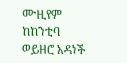ሙዚየም ከከንቲባ ወይዘሮ አዳነች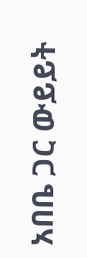አበቤ ጋር ውይይት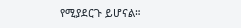የሚያደርጉ ይሆናል።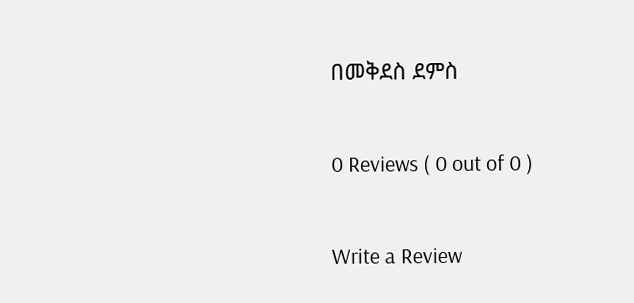በመቅደስ ደምስ

0 Reviews ( 0 out of 0 )

Write a Review